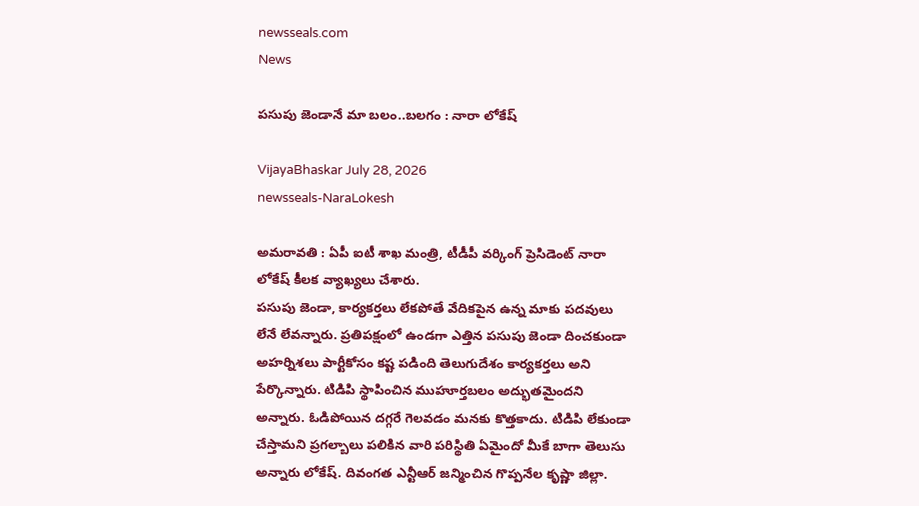newsseals.com
News

పసుపు జెండానే మా బలం..బలగం : నారా లోకేష్

VijayaBhaskar July 28, 2026
newsseals-NaraLokesh

అమ‌రావ‌తి : ఏపీ ఐటీ శాఖ మంత్రి, టీడీపీ వ‌ర్కింగ్ ప్రెసిడెంట్ నారా లోకేష్ కీల‌క వ్యాఖ్య‌లు చేశారు.
పసుపు జెండా, కార్యకర్తలు లేకపోతే వేదికపైన ఉన్న మాకు పదవులు లేనే లేవ‌న్నారు. ప్రతిపక్షంలో ఉండగా ఎత్తిన పసుపు జెండా దించకుండా అహర్నిశలు పార్టీకోసం కష్ట పడింది తెలుగుదేశం కార్యకర్తలు అని పేర్కొన్నారు. టిడిపి స్థాపించిన ముహూర్తబలం అద్భుతమైందని అన్నారు. ఓడిపోయిన దగ్గరే గెలవడం మనకు కొత్తకాదు. టిడిపి లేకుండా చేస్తామని ప్రగల్బాలు పలికిన వారి పరిస్థితి ఏమైందో మీకే బాగా తెలుసు అన్నారు లోకేష్. దివంగత ఎన్టీఆర్ జన్మించిన గొప్పనేల కృష్ణా జిల్లా.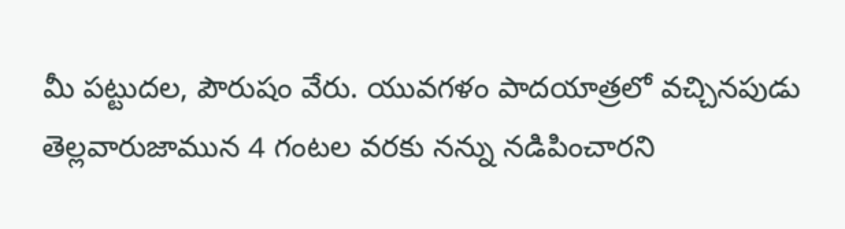మీ పట్టుదల, పౌరుషం వేరు. యువగళం పాదయాత్రలో వచ్చినపుడు తెల్లవారుజామున 4 గంటల వరకు నన్ను నడిపించారని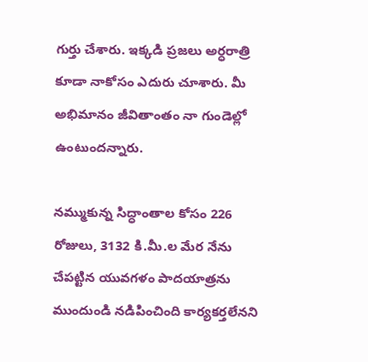గుర్తు చేశారు. ఇక్కడి ప్రజలు అర్ధ‌రాత్రి కూడా నాకోసం ఎదురు చూశారు. మీ అభిమానం జీవితాంతం నా గుండెల్లో ఉంటుందన్నారు.

నమ్ముకున్న సిద్ధాంతాల కోసం 226 రోజులు, 3132 కి.మీ.ల మేర నేను చేపట్టిన యువగళం పాదయాత్రను ముందుండి నడిపించింది కార్యకర్తలేన‌ని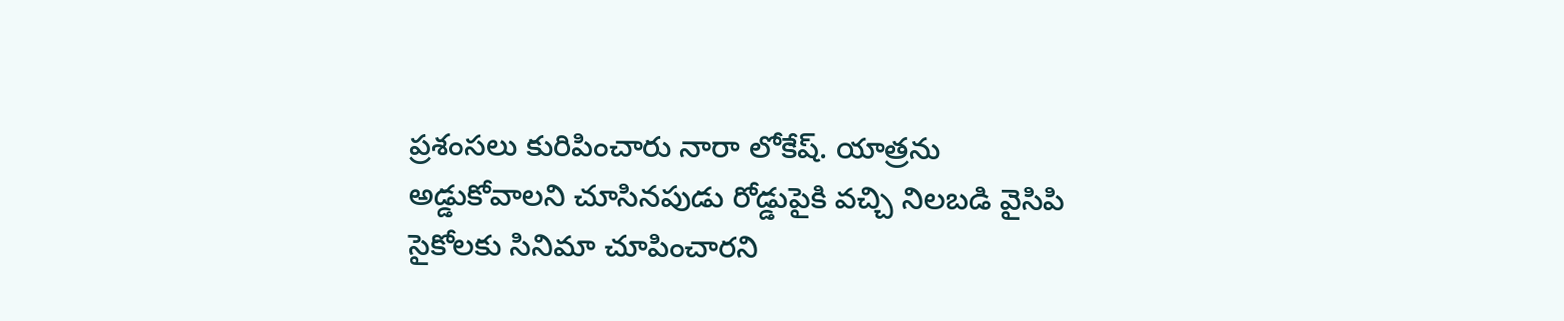ప్ర‌శంస‌లు కురిపించారు నారా లోకేష్‌. యాత్రను అడ్డుకోవాలని చూసినపుడు రోడ్డుపైకి వచ్చి నిలబడి వైసిపి సైకోలకు సినిమా చూపించార‌ని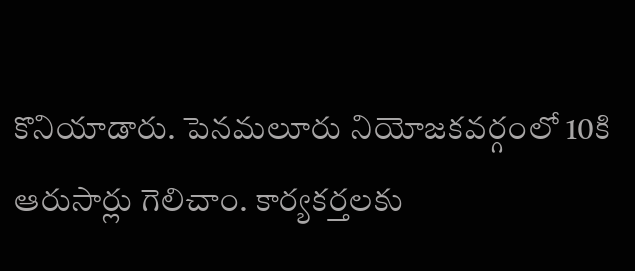కొనియాడారు. పెనమలూరు నియోజకవర్గంలో 10కి ఆరుసార్లు గెలిచాం. కార్యకర్తలకు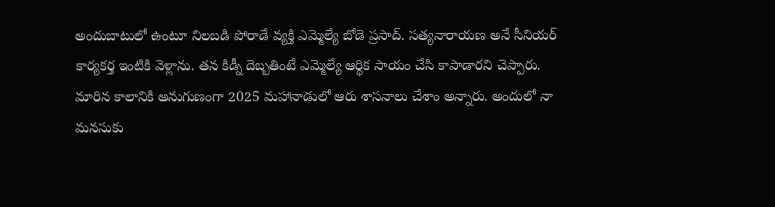అందుబాటులో ఉంటూ నిలబడి పోరాడే వ్యక్తి ఎమ్మెల్యే బోడె ప్రసాద్. సత్యనారాయణ అనే సీనియర్ కార్యకర్త ఇంటికి వెళ్లాను. తన కిడ్నీ దెబ్బతింటే ఎమ్మెల్యే ఆర్థిక సాయం చేసి కాపాడారని చెప్పారు. మారిన కాలానికి అనుగుణంగా 2025 మహానాడులో ఆరు శాసనాలు చేశాం అన్నారు. అందులో నా మనసుకు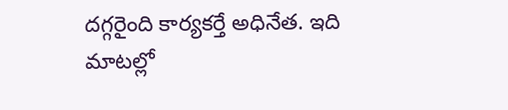దగ్గరైంది కార్యకర్తే అధినేత. ఇది మాటల్లో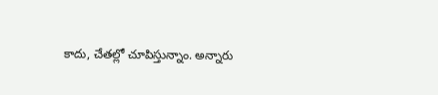కాదు, చేతల్లో చూపిస్తున్నాం. అన్నారు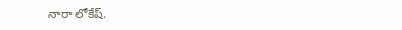నారా లోకేష్‌.